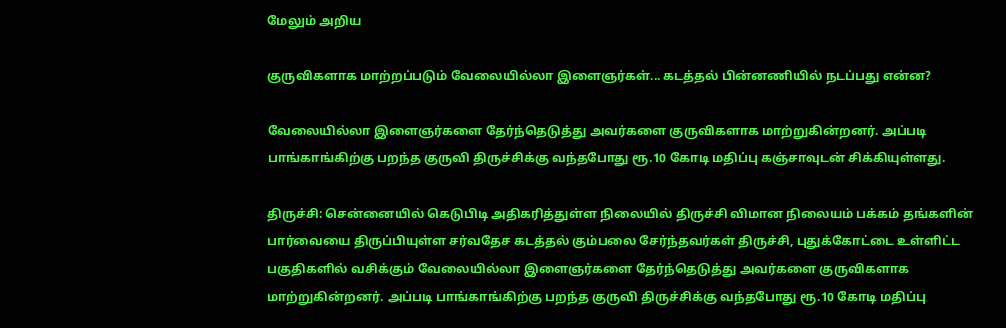மேலும் அறிய

குருவிகளாக மாற்றப்படும் வேலையில்லா இளைஞர்கள்... கடத்தல் பின்னணியில் நடப்பது என்ன?

வேலையில்லா இளைஞர்களை தேர்ந்தெடுத்து அவர்களை குருவிகளாக மாற்றுகின்றனர். அப்படி பாங்காங்கிற்கு பறந்த குருவி திருச்சிக்கு வந்தபோது ரூ.10 கோடி மதிப்பு கஞ்சாவுடன் சிக்கியுள்ளது.

திருச்சி: சென்னையில் கெடுபிடி அதிகரித்துள்ள நிலையில் திருச்சி விமான நிலையம் பக்கம் தங்களின் பார்வையை திருப்பியுள்ள சர்வதேச கடத்தல் கும்பலை சேர்ந்தவர்கள் திருச்சி, புதுக்கோட்டை உள்ளிட்ட பகுதிகளில் வசிக்கும் வேலையில்லா இளைஞர்களை தேர்ந்தெடுத்து அவர்களை குருவிகளாக மாற்றுகின்றனர். அப்படி பாங்காங்கிற்கு பறந்த குருவி திருச்சிக்கு வந்தபோது ரூ.10 கோடி மதிப்பு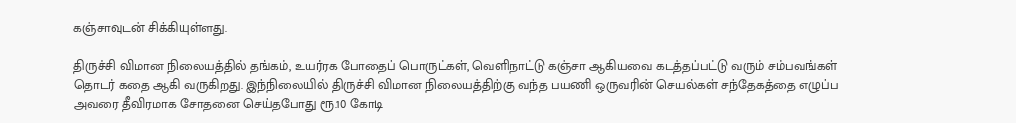கஞ்சாவுடன் சிக்கியுள்ளது.

திருச்சி விமான நிலையத்தில் தங்கம், உயர்ரக போதைப் பொருட்கள், வெளிநாட்டு கஞ்சா ஆகியவை கடத்தப்பட்டு வரும் சம்பவங்கள் தொடர் கதை ஆகி வருகிறது. இந்நிலையில் திருச்சி விமான நிலையத்திற்கு வந்த பயணி ஒருவரின் செயல்கள் சந்தேகத்தை எழுப்ப அவரை தீவிரமாக சோதனை செய்தபோது ரூ.10 கோடி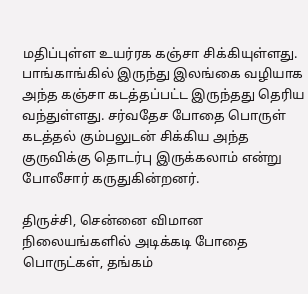மதிப்புள்ள உயர்ரக கஞ்சா சிக்கியுள்ளது. பாங்காங்கில் இருந்து இலங்கை வழியாக அந்த கஞ்சா கடத்தப்பட்ட இருந்தது தெரிய வந்துள்ளது. சர்வதேச போதை பொருள் கடத்தல் கும்பலுடன் சிக்கிய அந்த குருவிக்கு தொடர்பு இருக்கலாம் என்று போலீசார் கருதுகின்றனர்.

திருச்சி, சென்னை விமான நிலையங்களில் அடிக்கடி போதை பொருட்கள், தங்கம்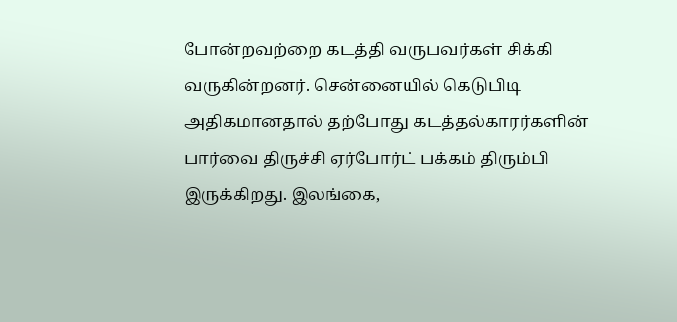போன்றவற்றை கடத்தி வருபவர்கள் சிக்கி வருகின்றனர். சென்னையில் கெடுபிடி அதிகமானதால் தற்போது கடத்தல்காரர்களின் பார்வை திருச்சி ஏர்போர்ட் பக்கம் திரும்பி இருக்கிறது. இலங்கை,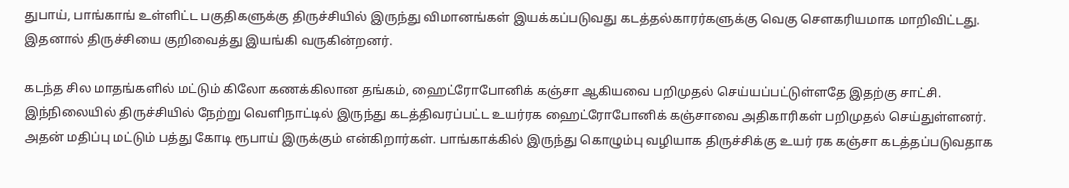துபாய், பாங்காங் உள்ளிட்ட பகுதிகளுக்கு திருச்சியில் இருந்து விமானங்கள் இயக்கப்படுவது கடத்தல்காரர்களுக்கு வெகு சௌகரியமாக மாறிவிட்டது. இதனால் திருச்சியை குறிவைத்து இயங்கி வருகின்றனர்.

கடந்த சில மாதங்களில் மட்டும் கிலோ கணக்கிலான தங்கம், ஹைட்ரோபோனிக் கஞ்சா ஆகியவை பறிமுதல் செய்யப்பட்டுள்ளதே இதற்கு சாட்சி. இந்நிலையில் திருச்சியில் நேற்று வெளிநாட்டில் இருந்து கடத்திவரப்பட்ட உயர்ரக ஹைட்ரோபோனிக் கஞ்சாவை அதிகாரிகள் பறிமுதல் செய்துள்ளனர். அதன் மதிப்பு மட்டும் பத்து கோடி ரூபாய் இருக்கும் என்கிறார்கள். பாங்காக்கில் இருந்து கொழும்பு வழியாக திருச்சிக்கு உயர் ரக கஞ்சா கடத்தப்படுவதாக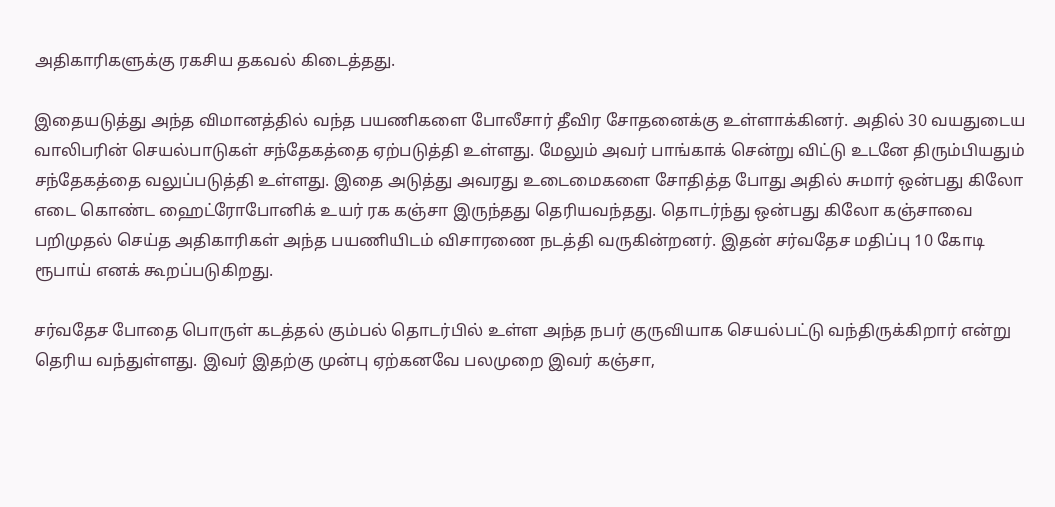அதிகாரிகளுக்கு ரகசிய தகவல் கிடைத்தது.

இதையடுத்து அந்த விமானத்தில் வந்த பயணிகளை போலீசார் தீவிர சோதனைக்கு உள்ளாக்கினர். அதில் 30 வயதுடைய வாலிபரின் செயல்பாடுகள் சந்தேகத்தை ஏற்படுத்தி உள்ளது. மேலும் அவர் பாங்காக் சென்று விட்டு உடனே திரும்பியதும் சந்தேகத்தை வலுப்படுத்தி உள்ளது. இதை அடுத்து அவரது உடைமைகளை சோதித்த போது அதில் சுமார் ஒன்பது கிலோ எடை கொண்ட ஹைட்ரோபோனிக் உயர் ரக கஞ்சா இருந்தது தெரியவந்தது. தொடர்ந்து ஒன்பது கிலோ கஞ்சாவை பறிமுதல் செய்த அதிகாரிகள் அந்த பயணியிடம் விசாரணை நடத்தி வருகின்றனர். இதன் சர்வதேச மதிப்பு 10 கோடி ரூபாய் எனக் கூறப்படுகிறது.

சர்வதேச போதை பொருள் கடத்தல் கும்பல் தொடர்பில் உள்ள அந்த நபர் குருவியாக செயல்பட்டு வந்திருக்கிறார் என்று தெரிய வந்துள்ளது. இவர் இதற்கு முன்பு ஏற்கனவே பலமுறை இவர் கஞ்சா,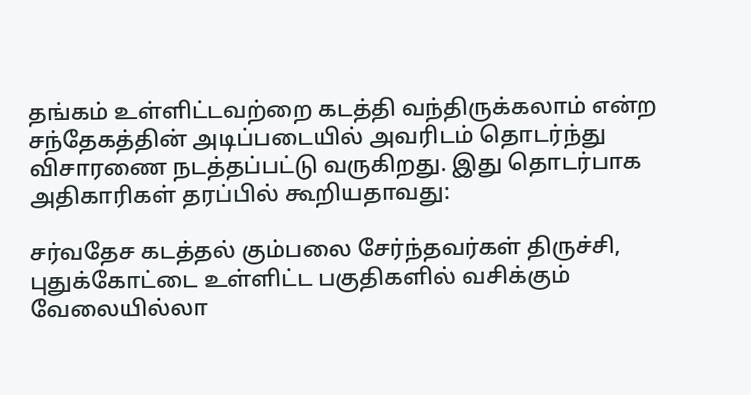தங்கம் உள்ளிட்டவற்றை கடத்தி வந்திருக்கலாம் என்ற சந்தேகத்தின் அடிப்படையில் அவரிடம் தொடர்ந்து விசாரணை நடத்தப்பட்டு வருகிறது. இது தொடர்பாக அதிகாரிகள் தரப்பில் கூறியதாவது:

சர்வதேச கடத்தல் கும்பலை சேர்ந்தவர்கள் திருச்சி, புதுக்கோட்டை உள்ளிட்ட பகுதிகளில் வசிக்கும் வேலையில்லா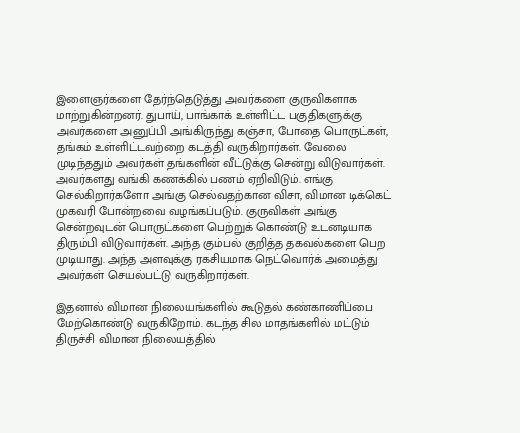இளைஞர்களை தேர்ந்தெடுத்து அவர்களை குருவிகளாக மாற்றுகின்றனர். துபாய், பாங்காக் உள்ளிட்ட பகுதிகளுக்கு அவர்களை அனுப்பி அங்கிருந்து கஞ்சா, போதை பொருட்கள், தங்கம் உள்ளிட்டவற்றை கடத்தி வருகிறார்கள். வேலை முடிந்ததும் அவர்கள் தங்களின் வீட்டுக்கு சென்று விடுவார்கள். அவர்களது வங்கி கணக்கில் பணம் ஏறிவிடும். எங்கு செல்கிறார்களோ அங்கு செல்வதற்கான விசா, விமான டிக்கெட் முகவரி போன்றவை வழங்கப்படும். குருவிகள் அங்கு சென்றவுடன் பொருட்களை பெற்றுக் கொண்டு உடனடியாக திரும்பி விடுவார்கள். அந்த கும்பல் குறித்த தகவல்களை பெற முடியாது. அந்த அளவுக்கு ரகசியமாக நெட்வொர்க் அமைத்து அவர்கள் செயல்பட்டு வருகிறார்கள்.

இதனால் விமான நிலையங்களில் கூடுதல் கண்காணிப்பை மேற்கொண்டு வருகிறோம். கடந்த சில மாதங்களில் மட்டும் திருச்சி விமான நிலையத்தில்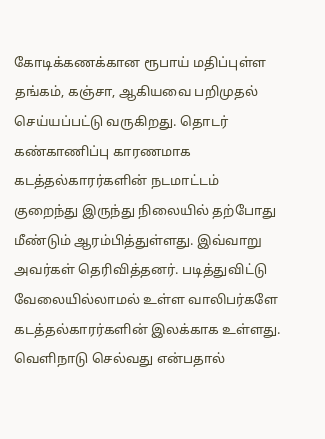கோடிக்கணக்கான ரூபாய் மதிப்புள்ள தங்கம், கஞ்சா, ஆகியவை பறிமுதல் செய்யப்பட்டு வருகிறது. தொடர் கண்காணிப்பு காரணமாக கடத்தல்காரர்களின் நடமாட்டம் குறைந்து இருந்து நிலையில் தற்போது மீண்டும் ஆரம்பித்துள்ளது. இவ்வாறு அவர்கள் தெரிவித்தனர். படித்துவிட்டு வேலையில்லாமல் உள்ள வாலிபர்களே கடத்தல்காரர்களின் இலக்காக உள்ளது. வெளிநாடு செல்வது என்பதால்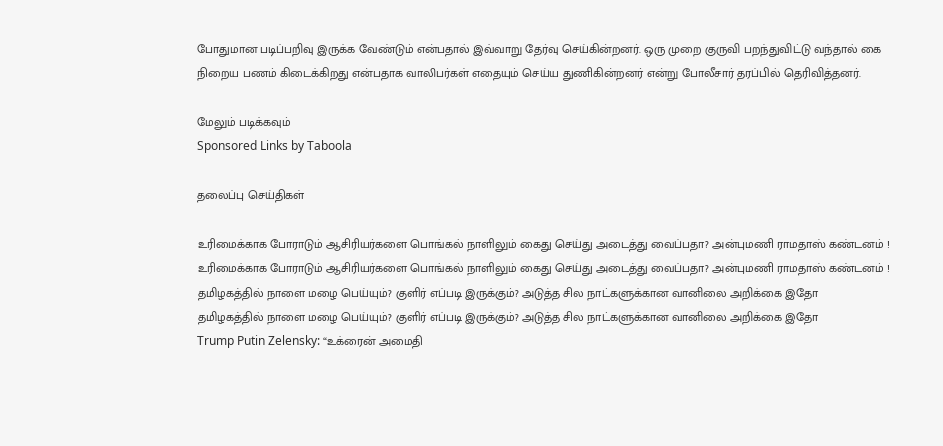போதுமான படிப்பறிவு இருக்க வேண்டும் என்பதால் இவ்வாறு தேர்வு செய்கின்றனர். ஒரு முறை குருவி பறந்துவிட்டு வந்தால் கை நிறைய பணம் கிடைக்கிறது என்பதாக வாலிபர்கள் எதையும் செய்ய துணிகின்றனர் என்று போலீசார் தரப்பில் தெரிவித்தனர்.

மேலும் படிக்கவும்
Sponsored Links by Taboola

தலைப்பு செய்திகள்

உரிமைக்காக போராடும் ஆசிரியர்களை பொங்கல் நாளிலும் கைது செய்து அடைத்து வைப்பதா? அன்புமணி ராமதாஸ் கண்டனம் !
உரிமைக்காக போராடும் ஆசிரியர்களை பொங்கல் நாளிலும் கைது செய்து அடைத்து வைப்பதா? அன்புமணி ராமதாஸ் கண்டனம் !
தமிழகத்தில் நாளை மழை பெய்யும்? குளிர் எப்படி இருக்கும்? அடுத்த சில நாட்களுக்கான வானிலை அறிக்கை இதோ
தமிழகத்தில் நாளை மழை பெய்யும்? குளிர் எப்படி இருக்கும்? அடுத்த சில நாட்களுக்கான வானிலை அறிக்கை இதோ
Trump Putin Zelensky: “உக்ரைன் அமைதி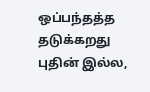ஒப்பந்தத்த தடுக்கறது புதின் இல்ல,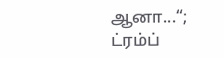ஆனா...“; ட்ரம்ப்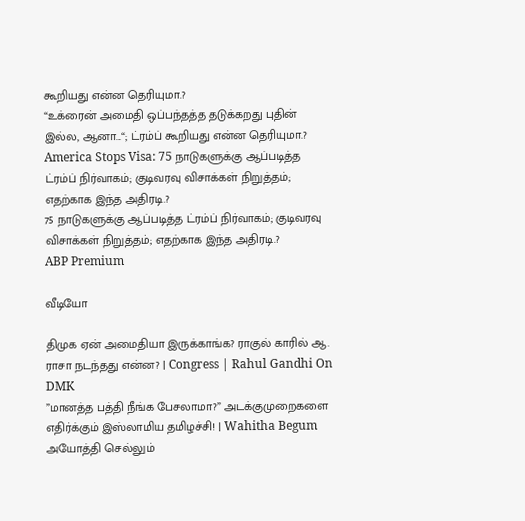கூறியது என்ன தெரியுமா.?
“உக்ரைன் அமைதி ஒப்பந்தத்த தடுக்கறது புதின் இல்ல, ஆனா...“; ட்ரம்ப் கூறியது என்ன தெரியுமா.?
America Stops Visa: 75 நாடுகளுக்கு ஆப்படித்த ட்ரம்ப் நிர்வாகம்; குடிவரவு விசாக்கள் நிறுத்தம்; எதற்காக இந்த அதிரடி.?
75 நாடுகளுக்கு ஆப்படித்த ட்ரம்ப் நிர்வாகம்; குடிவரவு விசாக்கள் நிறுத்தம்; எதற்காக இந்த அதிரடி.?
ABP Premium

வீடியோ

திமுக ஏன் அமைதியா இருக்காங்க? ராகுல் காரில் ஆ. ராசா நடந்தது என்ன? | Congress | Rahul Gandhi On DMK
”மானத்த பத்தி நீங்க பேசலாமா?” அடக்குமுறைகளை எதிர்க்கும் இஸ்லாமிய தமிழச்சி! | Wahitha Begum
அயோத்தி செல்லும்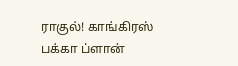ராகுல்! காங்கிரஸ் பக்கா ப்ளான்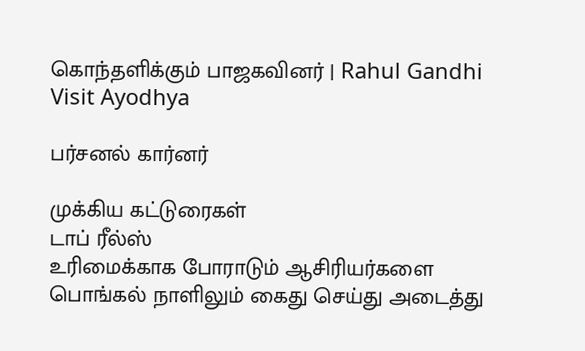கொந்தளிக்கும் பாஜகவினர் | Rahul Gandhi Visit Ayodhya

பர்சனல் கார்னர்

முக்கிய கட்டுரைகள்
டாப் ரீல்ஸ்
உரிமைக்காக போராடும் ஆசிரியர்களை பொங்கல் நாளிலும் கைது செய்து அடைத்து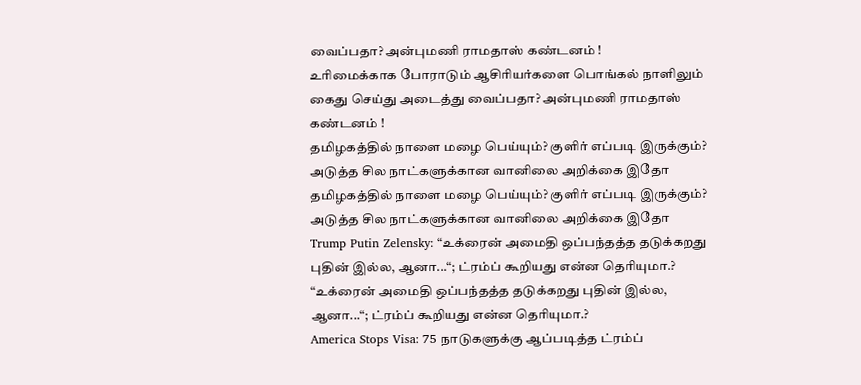வைப்பதா? அன்புமணி ராமதாஸ் கண்டனம் !
உரிமைக்காக போராடும் ஆசிரியர்களை பொங்கல் நாளிலும் கைது செய்து அடைத்து வைப்பதா? அன்புமணி ராமதாஸ் கண்டனம் !
தமிழகத்தில் நாளை மழை பெய்யும்? குளிர் எப்படி இருக்கும்? அடுத்த சில நாட்களுக்கான வானிலை அறிக்கை இதோ
தமிழகத்தில் நாளை மழை பெய்யும்? குளிர் எப்படி இருக்கும்? அடுத்த சில நாட்களுக்கான வானிலை அறிக்கை இதோ
Trump Putin Zelensky: “உக்ரைன் அமைதி ஒப்பந்தத்த தடுக்கறது புதின் இல்ல, ஆனா...“; ட்ரம்ப் கூறியது என்ன தெரியுமா.?
“உக்ரைன் அமைதி ஒப்பந்தத்த தடுக்கறது புதின் இல்ல, ஆனா...“; ட்ரம்ப் கூறியது என்ன தெரியுமா.?
America Stops Visa: 75 நாடுகளுக்கு ஆப்படித்த ட்ரம்ப்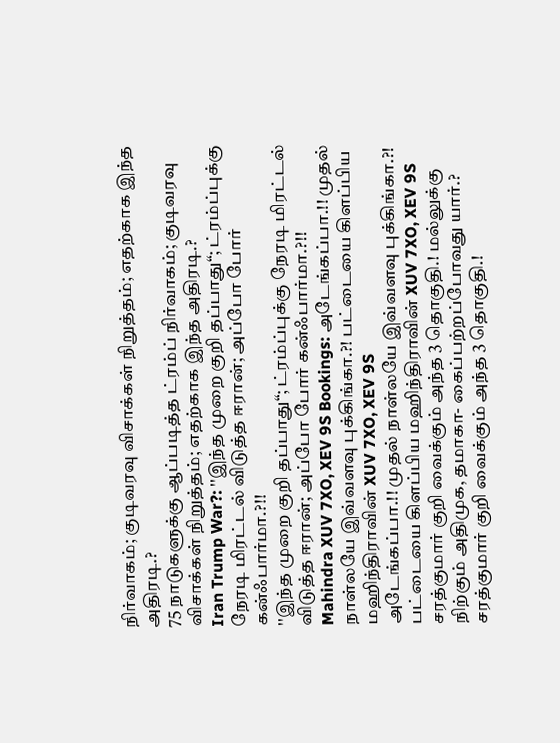நிர்வாகம்; குடிவரவு விசாக்கள் நிறுத்தம்; எதற்காக இந்த அதிரடி.?
75 நாடுகளுக்கு ஆப்படித்த ட்ரம்ப் நிர்வாகம்; குடிவரவு விசாக்கள் நிறுத்தம்; எதற்காக இந்த அதிரடி.?
Iran Trump War?: ''இந்த முறை குறி தப்பாது“; ட்ரம்ப்புக்கு நேரடி மிரட்டல் விடுத்த ஈரான்; அப்போ போர் கன்ஃபார்மா.?!!
''இந்த முறை குறி தப்பாது“; ட்ரம்ப்புக்கு நேரடி மிரட்டல் விடுத்த ஈரான்; அப்போ போர் கன்ஃபார்மா.?!!
Mahindra XUV 7XO, XEV 9S Bookings: அடேங்கப்பா.!! முதல் நாள்லயே இவ்வளவு புக்கிங்கா.?! பட்டையை கிளப்பிய மஹிந்திராவின் XUV 7XO, XEV 9S
அடேங்கப்பா.!! முதல் நாள்லயே இவ்வளவு புக்கிங்கா.?! பட்டையை கிளப்பிய மஹிந்திராவின் XUV 7XO, XEV 9S
சரத்குமார் குறி வைக்கும் அந்த 3 தொகுதி.! மல்லுக்கு நிற்கும் அதிமுக, தமாகா- கைப்பற்றப்போவது யார்.?
சரத்குமார் குறி வைக்கும் அந்த 3 தொகுதி.!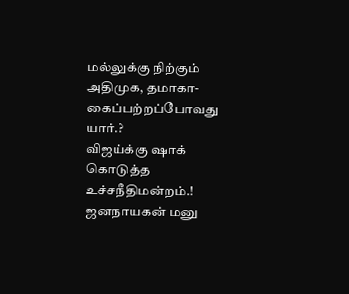மல்லுக்கு நிற்கும் அதிமுக, தமாகா- கைப்பற்றப்போவது யார்.?
விஜய்க்கு ஷாக் கொடுத்த உச்சநீதிமன்றம்.! ஜனநாயகன் மனு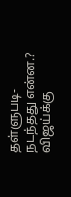தள்ளுபடி- நடந்தது என்ன.?
விஜய்க்கு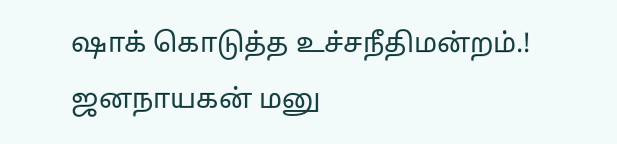ஷாக் கொடுத்த உச்சநீதிமன்றம்.! ஜனநாயகன் மனு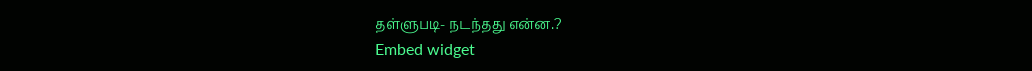தள்ளுபடி- நடந்தது என்ன.?
Embed widget